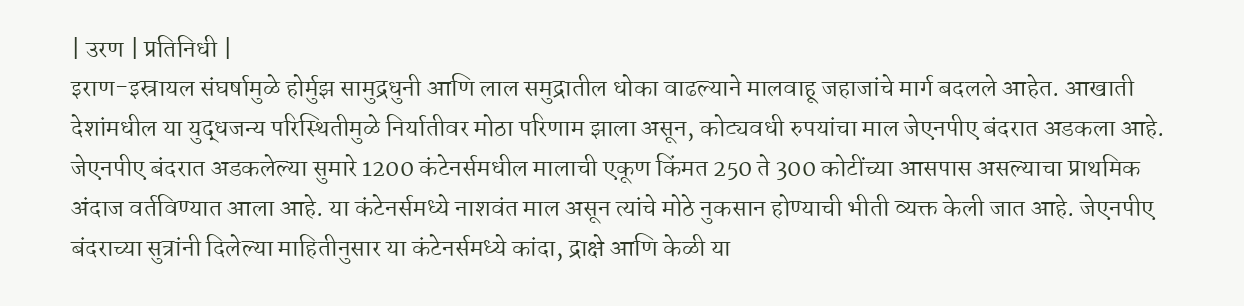| उरण | प्रतिनिधी |
इराण-इस्रायल संघर्षामुळे होर्मुझ सामुद्रधुनी आणि लाल समुद्रातील धोका वाढल्याने मालवाहू जहाजांचे मार्ग बदलले आहेत. आखाती देशांमधील या युद्धजन्य परिस्थितीमुळे निर्यातीवर मोठा परिणाम झाला असून, कोट्यवधी रुपयांचा माल जेएनपीए बंदरात अडकला आहे. जेएनपीए बंदरात अडकलेल्या सुमारे 1200 कंटेनर्समधील मालाची एकूण किंमत 250 ते 300 कोटींच्या आसपास असल्याचा प्राथमिक अंदाज वर्तविण्यात आला आहे. या कंटेनर्समध्ये नाशवंत माल असून त्यांचे मोठे नुकसान होण्याची भीती व्यक्त केली जात आहे. जेएनपीए बंदराच्या सुत्रांनी दिलेल्या माहितीनुसार या कंटेनर्समध्ये कांदा, द्राक्षे आणि केळी या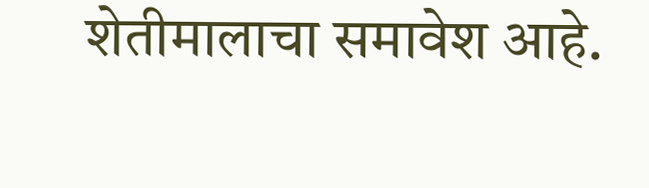शेतीमालाचा समावेश आहे.